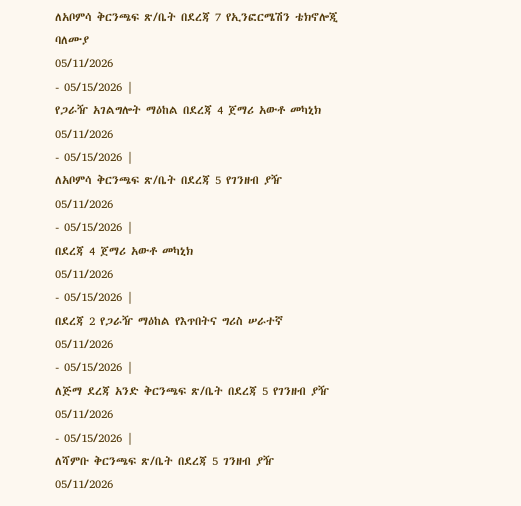ለአቦምሳ ቅርንጫፍ ጽ/ቤት በደረጃ 7 የኢንፎርሜሽን ቴክኖሎጂ ባለሙያ
05/11/2026
- 05/15/2026 |
የጋራዥ አገልግሎት ማዕከል በደረጃ 4 ጀማሪ አውቶ መካኒክ
05/11/2026
- 05/15/2026 |
ለአቦምሳ ቅርንጫፍ ጽ/ቤት በደረጃ 5 የገንዘብ ያዥ
05/11/2026
- 05/15/2026 |
በደረጃ 4 ጀማሪ አውቶ መካኒክ
05/11/2026
- 05/15/2026 |
በደረጃ 2 የጋራዥ ማዕከል የእጥበትና ግሪስ ሠራተኛ
05/11/2026
- 05/15/2026 |
ለጅማ ደረጃ አንድ ቅርንጫፍ ጽ/ቤት በደረጃ 5 የገንዘብ ያዥ
05/11/2026
- 05/15/2026 |
ለሻምቡ ቅርንጫፍ ጽ/ቤት በደረጃ 5 ገንዘብ ያዥ
05/11/2026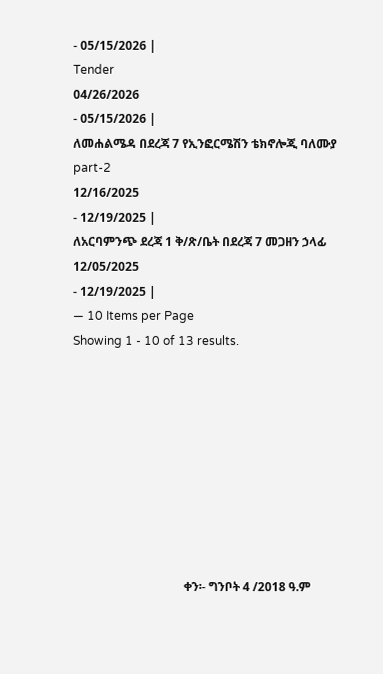- 05/15/2026 |
Tender
04/26/2026
- 05/15/2026 |
ለመሐልሜዳ በደረጃ 7 የኢንፎርሜሽን ቴክኖሎጂ ባለሙያ part-2
12/16/2025
- 12/19/2025 |
ለአርባምንጭ ደረጃ 1 ቅ/ጽ/ቤት በደረጃ 7 መጋዘን ኃላፊ
12/05/2025
- 12/19/2025 |
— 10 Items per Page
Showing 1 - 10 of 13 results.









                                     ቀን፡- ግንቦት 4 /2018 ዓ.ም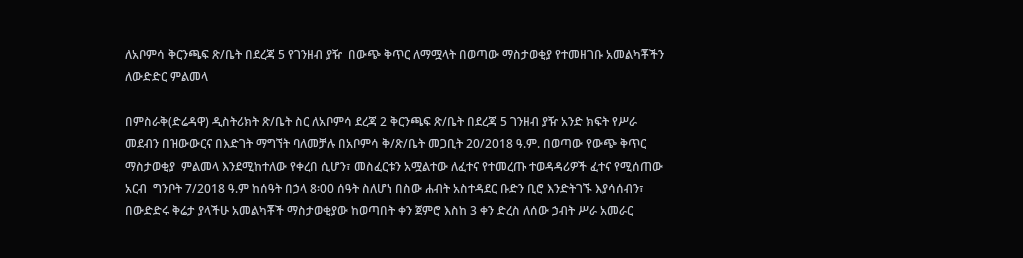ለአቦምሳ ቅርንጫፍ ጽ/ቤት በደረጃ 5 የገንዘብ ያዥ  በውጭ ቅጥር ለማሟላት በወጣው ማስታወቂያ የተመዘገቡ አመልካቾችን ለውድድር ምልመላ

በምስራቅ(ድሬዳዋ) ዲስትሪክት ጽ/ቤት ስር ለአቦምሳ ደረጃ 2 ቅርንጫፍ ጽ/ቤት በደረጃ 5 ገንዘብ ያዥ አንድ ክፍት የሥራ መደብን በዝውውርና በእድገት ማግኘት ባለመቻሉ በአቦምሳ ቅ/ጽ/ቤት መጋቢት 20/2018 ዓ.ም. በወጣው የውጭ ቅጥር ማስታወቂያ  ምልመላ እንደሚከተለው የቀረበ ሲሆን፣ መስፈርቱን አሟልተው ለፈተና የተመረጡ ተወዳዳሪዎች ፈተና የሚሰጠው አርብ  ግንቦት 7/2018 ዓ.ም ከሰዓት በኃላ 8፡00 ሰዓት ስለሆነ በስው ሐብት አስተዳደር ቡድን ቢሮ እንድትገኙ እያሳሰብን፣ በውድድሩ ቅሬታ ያላችሁ አመልካቾች ማስታወቂያው ከወጣበት ቀን ጀምሮ እስከ 3 ቀን ድረስ ለሰው ኃብት ሥራ አመራር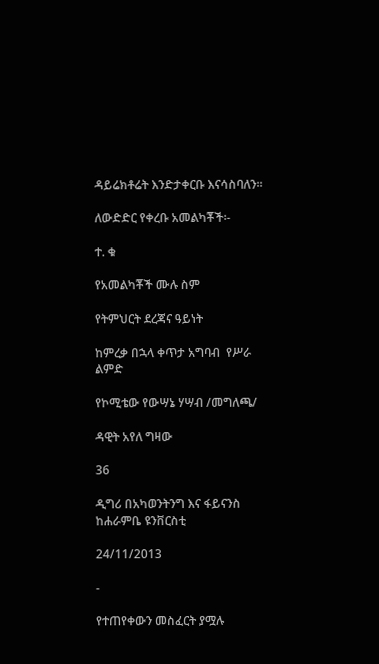ዳይሬክቶሬት እንድታቀርቡ እናሳስባለን፡፡

ለውድድር የቀረቡ አመልካቾች፡-

ተ. ቁ

የአመልካቾች ሙሉ ስም

የትምህርት ደረጃና ዓይነት

ከምረቃ በኋላ ቀጥታ አግባብ  የሥራ ልምድ

የኮሚቴው የውሣኔ ሃሣብ /መግለጫ/

ዳዊት አየለ ግዛው

36

ዲግሪ በአካወንትንግ እና ፋይናንስ ከሐራምቤ ዩንቨርስቲ

24/11/2013

-

የተጠየቀውን መስፈርት ያሟሉ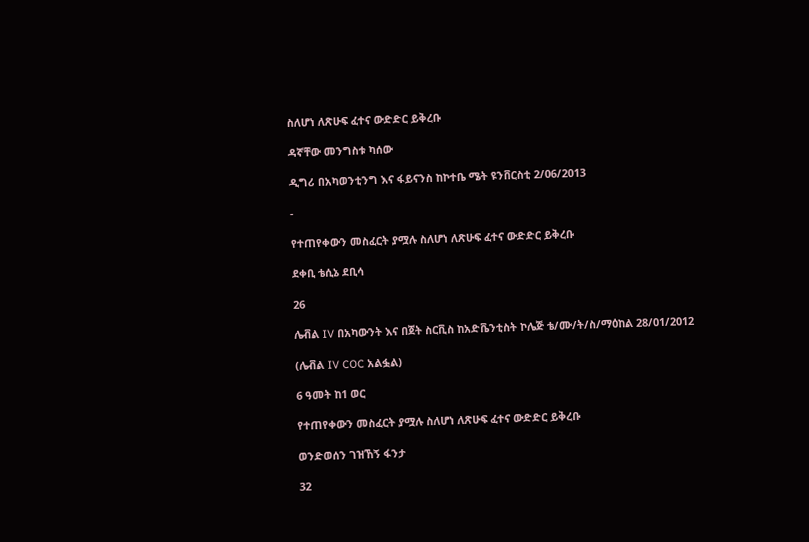ስለሆነ ለጽሁፍ ፈተና ውድድር ይቅረቡ

ዳኛቸው መንግስቱ ካሰው

ዲግሪ በአካወንቲንግ እና ፋይናንስ ከኮተቤ ሜት ዩንቨርስቲ 2/06/2013

-

የተጠየቀውን መስፈርት ያሟሉ ስለሆነ ለጽሁፍ ፈተና ውድድር ይቅረቡ

ደቀቢ ቴሲኔ ደቢሳ

26

ሌቭል IV በአካውንት እና በጀት ስርቪስ ከአድቬንቲስት ኮሌጅ ቴ/ሙ/ት/ስ/ማዕከል 28/01/2012

(ሌቭል IV COC አልፏል)

6 ዓመት ከ1 ወር

የተጠየቀውን መስፈርት ያሟሉ ስለሆነ ለጽሁፍ ፈተና ውድድር ይቅረቡ

ወንድወሰን ገዝኸኝ ፋንታ

32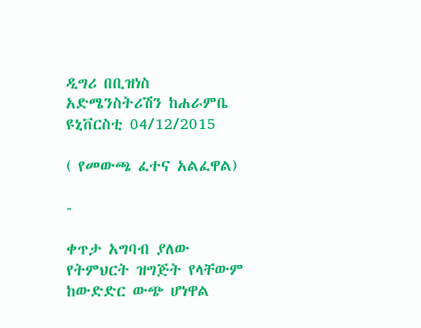ዲግሪ በቢዝነስ አድሜንስትሪሽን ከሐራምቤ ዩኒቨርስቲ 04/12/2015

( የመውጫ ፈተና አልፈዋል)

-

ቀጥታ አግባብ ያለው የትምህርት ዝግጅት የላቸውም ከውድድር ውጭ ሆነዋል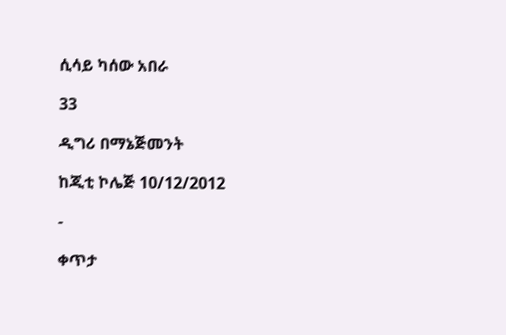ሲሳይ ካሰው አበራ

33

ዲግሪ በማኔጅመንት

ከጂቲ ኮሌጅ 10/12/2012

-

ቀጥታ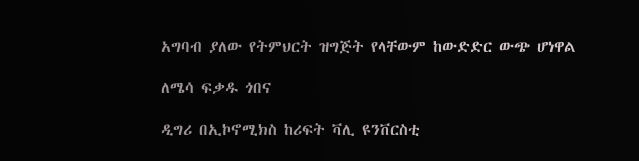አግባብ ያለው የትምህርት ዝግጅት የላቸውም ከውድድር ውጭ ሆነዋል

ለሜሳ ፍቃዱ ጎበና

ዲግሪ በኢኮኖሚክስ ከሪፍት ቫሊ ዩንቨርስቲ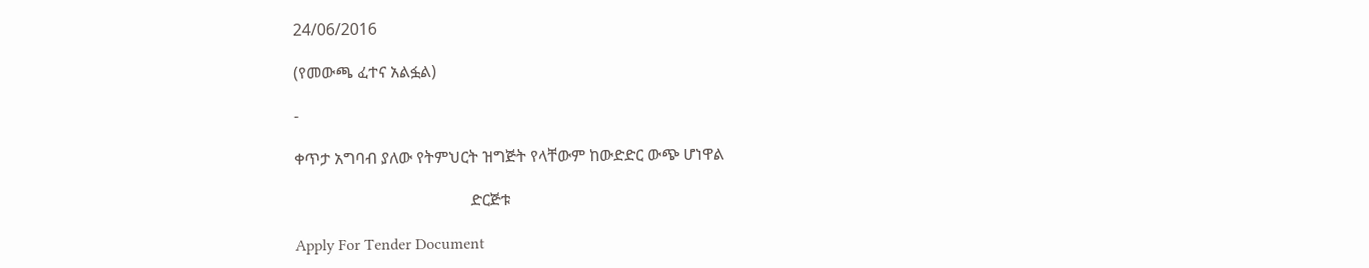24/06/2016

(የመውጫ ፈተና አልፏል)

-

ቀጥታ አግባብ ያለው የትምህርት ዝግጅት የላቸውም ከውድድር ውጭ ሆነዋል

                                            ድርጅቱ

Apply For Tender Document